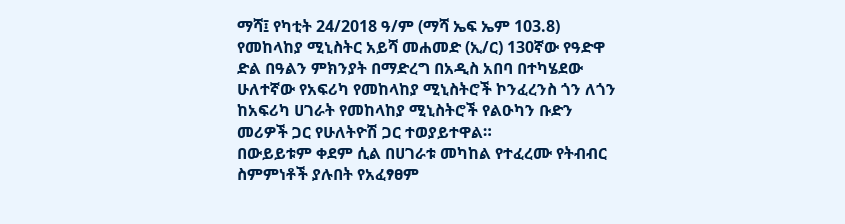ማሻ፤ የካቲት 24/2018 ዓ/ም (ማሻ ኤፍ ኤም 103.8) የመከላከያ ሚኒስትር አይሻ መሐመድ (ኢ/ር) 130ኛው የዓድዋ ድል በዓልን ምክንያት በማድረግ በአዲስ አበባ በተካሄደው ሁለተኛው የአፍሪካ የመከላከያ ሚኒስትሮች ኮንፈረንስ ጎን ለጎን ከአፍሪካ ሀገራት የመከላከያ ሚኒስትሮች የልዑካን ቡድን መሪዎች ጋር የሁለትዮሽ ጋር ተወያይተዋል።
በውይይቱም ቀደም ሲል በሀገራቱ መካከል የተፈረሙ የትብብር ስምምነቶች ያሉበት የአፈፃፀም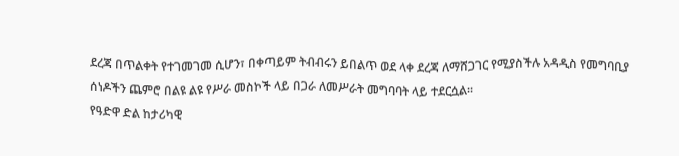ደረጃ በጥልቀት የተገመገመ ሲሆን፣ በቀጣይም ትብብሩን ይበልጥ ወደ ላቀ ደረጃ ለማሸጋገር የሚያስችሉ አዳዲስ የመግባቢያ ሰነዶችን ጨምሮ በልዩ ልዩ የሥራ መስኮች ላይ በጋራ ለመሥራት መግባባት ላይ ተደርሷል።
የዓድዋ ድል ከታሪካዊ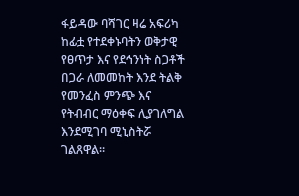ፋይዳው ባሻገር ዛሬ አፍሪካ ከፊቷ የተደቀኑባትን ወቅታዊ የፀጥታ እና የደኅንነት ስጋቶች በጋራ ለመመከት እንደ ትልቅ የመንፈስ ምንጭ እና የትብብር ማዕቀፍ ሊያገለግል እንደሚገባ ሚኒስትሯ ገልጸዋል።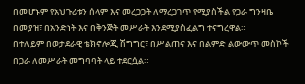በመሆኑም የአህጉሪቱን ሰላም እና መረጋጋት ለማረጋገጥ የሚያስችል የጋራ ግንዛቤ በመያዝ፣ በአንድነት እና በቅንጅት መሥራት እንደሚያስፈልግ ተናግረዋል።
በተለይም በወታደራዊ ቴክኖሎጂ ሽግግር፣ በሥልጠና እና በልምድ ልውውጥ መስኮች በጋራ ለመሥራት መግባባት ላይ ተደርሷል።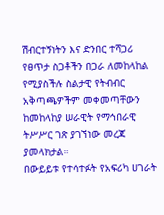ሽብርተኝነትን እና ድንበር ተሻጋሪ የፀጥታ ስጋቶችን በጋራ ለመከላከል የሚያስችሉ ስልታዊ የትብብር አቅጣጫዎችም መቀመጣቸውን ከመከላከያ ሠራዊት የማኅበራዊ ትሥሥር ገጽ ያገኘነው መረጃ ያመላክታል።
በውይይቱ የተሳተፉት የአፍሪካ ሀገራት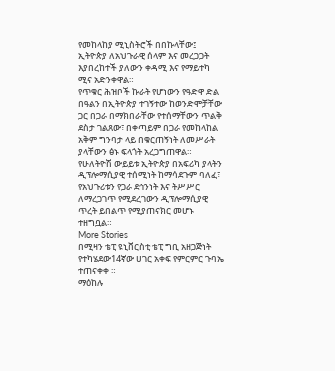የመከላከያ ሚኒስትሮች በበኩላቸው፤ ኢትዮጵያ ለአህጉራዊ ሰላም እና መረጋጋት እያበረከተች ያለውን ቀዳሚ እና የማይተካ ሚና አድንቀዋል።
የጥቁር ሕዝቦች ኩራት የሆነውን የዓድዋ ድል በዓልን በኢትዮጵያ ተገኝተው ከወንድሞቻቸው ጋር በጋራ በማክበራቸው የተሰማቸውን ጥልቅ ደስታ ገልጸው፣ በቀጣይም በጋራ የመከላከል አቅም ግንባታ ላይ በቁርጠኝነት ለመሥራት ያላቸውን ፅኑ ፍላጎት አረጋግጠዋል።
የሁለትዮሽ ውይይቱ ኢትዮጵያ በአፍሪካ ያላትን ዲፕሎማሲያዊ ተሰሚነት ከማሳደጉም ባለፈ፣ የአህጉሪቱን የጋራ ደኅንነት እና ትሥሥር ለማረጋገጥ የሚደረገውን ዲፕሎማሲያዊ ጥረት ይበልጥ የሚያጠናክር መሆኑ ተዘግቧል።
More Stories
በሚዛን ቴፒ ዩኒቨርስቲ ቴፒ ግቢ አዘጋጅነት የተካሄደው14ኛው ሀገር አቀፍ የምርምር ጉባኤ ተጠናቀቀ ።
ማዕከሉ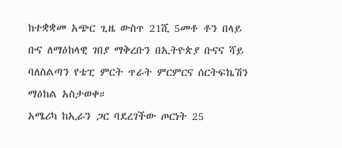ከተቋቋመ አጭር ጊዜ ውስጥ 21ሺ 5መቶ ቶን በላይ ቡና ለማዕከላዊ ገበያ ማቅረቡን በኢትዮጵያ ቡናና ሻይ ባለስልጣን የቴፒ ምርት ጥራት ምርምርና ሰርትፍኬሽን ማዕከል አስታወቀ።
አሜሪካ ከኢራን ጋር ባደረገችው ጦርነት 25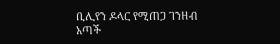ቢሊየን ዶላር የሚጠጋ ገንዘብ አጣች